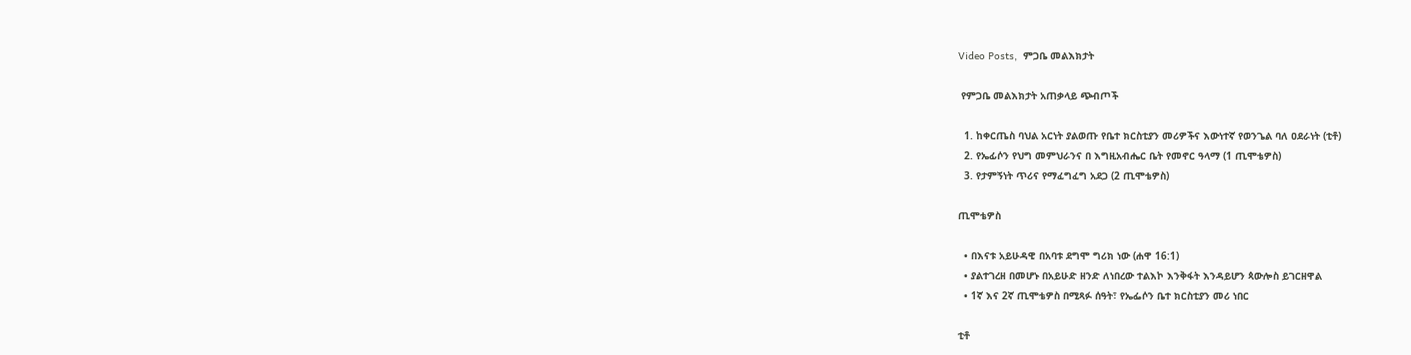Video Posts,  ምጋቤ መልእክታት

 የምጋቤ መልእክታት አጠቃላይ ጭብጦች

  1. ከቀርጤስ ባህል አርነት ያልወጡ የቤተ ክርስቲያን መሪዎችና እውነተኛ የወንጌል ባለ ዐደራነት (ቲቶ)
  2. የኤፊሶን የህግ መምህራንና በ እግዚአብሔር ቤት የመኖር ዓላማ (1 ጢሞቴዎስ)
  3. የታምኝነት ጥሪና የማፈግፈግ አደጋ (2 ጢሞቴዎስ)

ጢሞቴዎስ

  • በእናቱ አይሁዳዊ በአባቱ ደግሞ ግሪክ ነው (ሐዋ 16:1)
  • ያልተገረዘ በመሆኑ በአይሁድ ዘንድ ለነበረው ተልእኮ እንቅፋት እንዳይሆን ጳውሎስ ይገርዘዋል
  • 1ኛ እና 2ኛ ጢሞቴዎስ በሚጻፉ ሰዓት፣ የኤፌሶን ቤተ ክርስቲያን መሪ ነበር

ቲቶ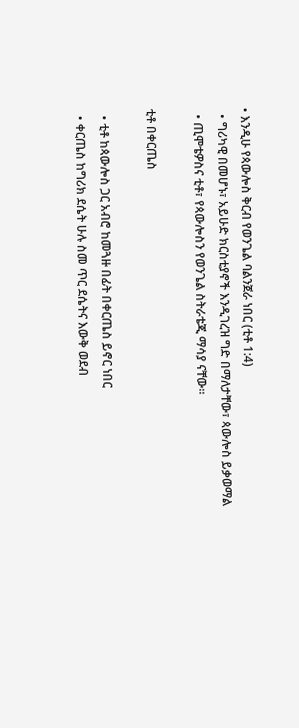• እንዲሁ የጳውሎስ ቅርብ የወንጌል ባልንጀራ ነበር (ቲቶ 1:4)
  • ግሪካዊ በመሆኑ፣ አይሁድ ክርስቲያኖች እንዲገረዝ ግድ በማለታቸው፣ ጳውሎስ ይቃወማል
  • ጢሞቴዎስና ቲቶ፣ የጳውሎስን የወንጌል ስትራቴጂ ማሳያ ናቸው።

ቲቶ በቀርጤስ

  • ቲቶ ከጳውሎስ ጋር አብሮ ከመጓዙ በፊት በቀርጤስ ይኖር ነበር
  • ቀርጤስ ከግሪክ ደሴት ሁሉ ስመ ጥር ደሴትና እውቅ ወደብ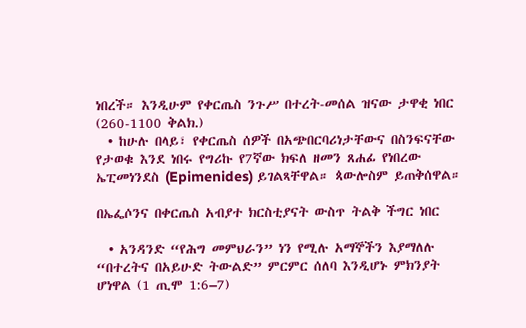ነበረች። እንዲሁም የቀርጤስ ንጉሥ በተረት-መሰል ዝናው ታዋቂ ነበር (260-1100 ቅልክ.)
  • ከሁሉ በላይ፣ የቀርጤስ ሰዎች በአጭበርባሪነታቸውና በስንፍናቸው የታወቁ እንደ ነበሩ የግሪኩ የ7ኛው ክፍለ ዘመን ጸሐፊ የነበረው ኤፒመነንደስ (Epimenides) ይገልጻቸዋል። ጳውሎስም ይጠቅሰዋል።

በኤፌሶንና በቀርጤስ አብያተ ክርስቲያናት ውስጥ ትልቅ ችግር ነበር

  • አንዳንድ “የሕግ መምህራን” ነን የሚሉ አማኞችን እያማለሉ “በተረትና በአይሁድ ትውልድ” ምርምር ሰለባ እንዲሆኑ ምክንያት ሆነዋል (1 ጢሞ 1:6–7)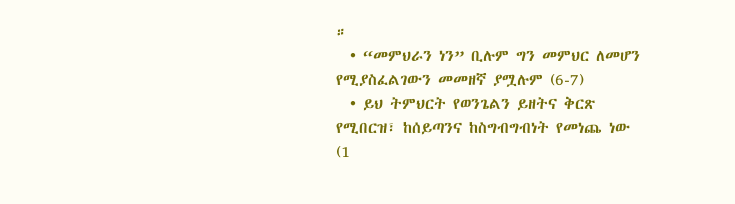።
  • “መምህራን ነን” ቢሉም ግን መምህር ለመሆን የሚያስፈልገውን መመዘኛ ያሟሉም (6-7)
  • ይህ ትምህርት የወንጌልን ይዘትና ቅርጽ የሚበርዝ፣ ከሰይጣንና ከስግብግብነት የመነጨ ነው (1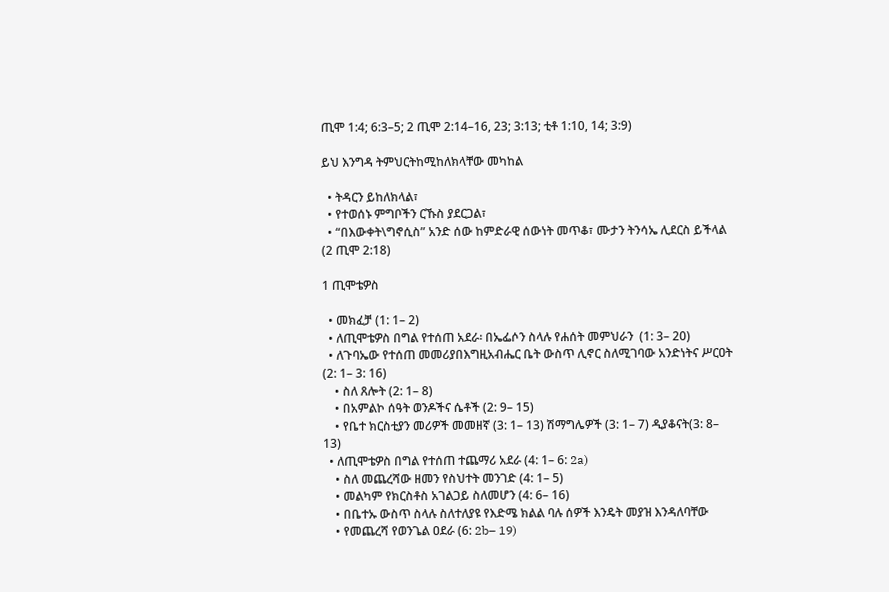ጢሞ 1:4; 6:3–5; 2 ጢሞ 2:14–16, 23; 3:13; ቲቶ 1:10, 14; 3:9)

ይህ እንግዳ ትምህርትከሚከለክላቸው መካከል

  • ትዳርን ይከለክላል፣
  • የተወሰኑ ምግቦችን ርኹስ ያደርጋል፣
  • “በእውቀት\ግኖሲስ” አንድ ሰው ከምድራዊ ሰውነት መጥቆ፣ ሙታን ትንሳኤ ሊደርስ ይችላል (2 ጢሞ 2:18)

1 ጢሞቴዎስ

  • መክፈቻ (1: 1– 2)
  • ለጢሞቴዎስ በግል የተሰጠ አደራ፡ በኤፌሶን ስላሉ የሐሰት መምህራን  (1: 3– 20)
  • ለጉባኤው የተሰጠ መመሪያበእግዚአብሔር ቤት ውስጥ ሊኖር ስለሚገባው አንድነትና ሥርዐት  (2: 1– 3: 16)
    • ስለ ጸሎት (2: 1– 8)
    • በአምልኮ ሰዓት ወንዶችና ሴቶች (2: 9– 15)
    • የቤተ ክርስቲያን መሪዎች መመዘኛ (3: 1– 13) ሽማግሌዎች (3: 1– 7) ዲያቆናት(3: 8– 13)
  • ለጢሞቴዎስ በግል የተሰጠ ተጨማሪ አደራ (4: 1– 6: 2a)
    • ስለ መጨረሻው ዘመን የስህተት መንገድ (4: 1– 5)
    • መልካም የክርስቶስ አገልጋይ ስለመሆን (4: 6– 16)
    • በቤተኡ ውስጥ ስላሉ ስለተለያዩ የእድሜ ክልል ባሉ ሰዎች እንዴት መያዝ እንዳለባቸው
    • የመጨረሻ የወንጌል ዐደራ (6: 2b– 19)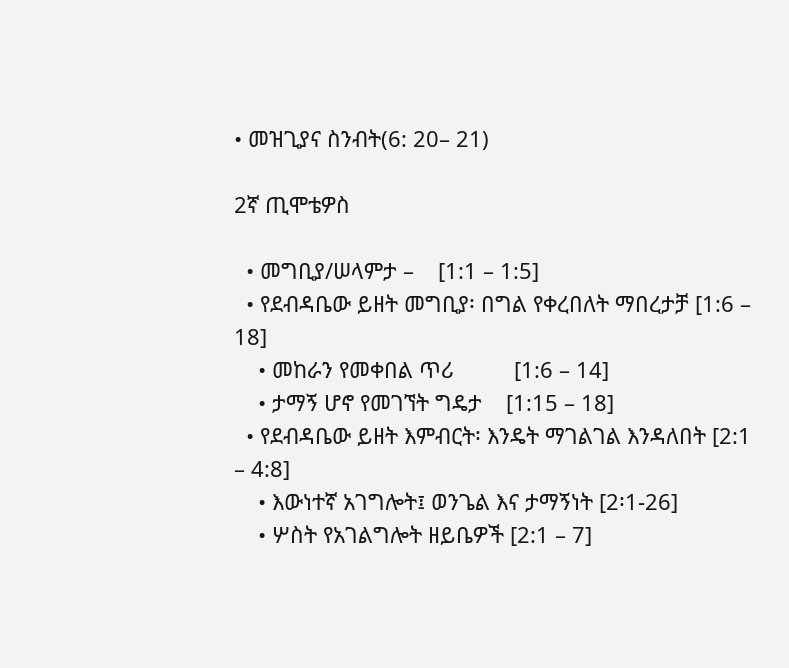• መዝጊያና ስንብት(6: 20– 21)

2ኛ ጢሞቴዎስ

  • መግቢያ/ሠላምታ –    [1:1 – 1:5]
  • የደብዳቤው ይዘት መግቢያ፡ በግል የቀረበለት ማበረታቻ [1:6 – 18]
    • መከራን የመቀበል ጥሪ          [1:6 – 14]
    • ታማኝ ሆኖ የመገኘት ግዴታ    [1:15 – 18]
  • የደብዳቤው ይዘት እምብርት፡ እንዴት ማገልገል እንዳለበት [2:1 – 4:8]
    • እውነተኛ አገግሎት፤ ወንጌል እና ታማኝነት [2፡1-26]
    • ሦስት የአገልግሎት ዘይቤዎች [2:1 – 7]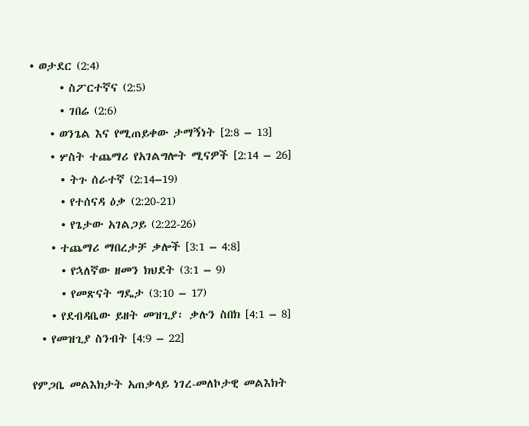• ወታደር (2:4)
      • ስፖርተኛና (2:5)
      • ገበሬ (2:6)
    • ወንጌል እና የሚጠይቀው ታማኝነት [2:8 – 13]
    • ሦስት ተጨማሪ የአገልግሎት ሚናዎች [2:14 – 26]
      • ትጉ ሰራተኛ (2:14–19)
      • የተሰናዳ ዕቃ (2:20-21)
      • የጌታው አገልጋይ (2:22-26)
    • ተጨማሪ ማበረታቻ ቃሎች [3:1 – 4:8]
      • የኋለኛው ዘመን ክህደት (3:1 – 9)
      • የመጽናት ግዴታ (3:10 – 17)
    • የደብዳቤው ይዘት መዝጊያ፡ ቃሉን ስበክ [4:1 – 8]
  • የመዝጊያ ስንብት [4:9 – 22]

የምጋቤ መልእክታት አጠቃላይ ነገረ-መለኮታዊ መልእክት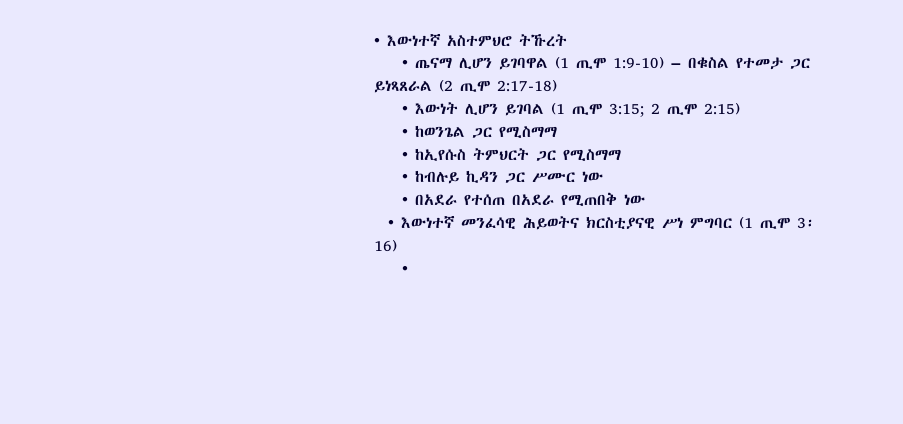• እውነተኛ አስተምህሮ ትኹረት
    • ጤናማ ሊሆን ይገባዋል (1 ጢሞ 1:9-10) – በቁስል የተመታ ጋር ይነጻጸራል (2 ጢሞ 2:17-18)
    • እውነት ሊሆን ይገባል (1 ጢሞ 3:15; 2 ጢሞ 2:15)
    • ከወንጌል ጋር የሚስማማ
    • ከኢየሱስ ትምህርት ጋር የሚስማማ
    • ከብሉይ ኪዳን ጋር ሥሙር ነው
    • በአደራ የተሰጠ በአደራ የሚጠበቅ ነው
  • እውነተኛ መንፈሳዊ ሕይወትና ክርስቲያናዊ ሥነ ምግባር (1 ጢሞ 3፡16)
    •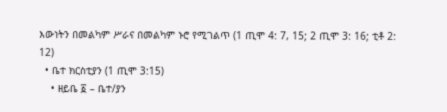እውነትን በመልካም ሥራና በመልካም ኑሮ የሚገልጥ (1 ጢሞ 4: 7, 15; 2 ጢሞ 3: 16; ቲቶ 2: 12)
  • ቤተ ክርስቲያን (1 ጢሞ 3:15)
    • ዘይቤ ፩ – ቤተ/ያን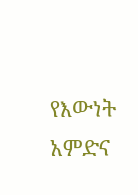የእውነት አምድና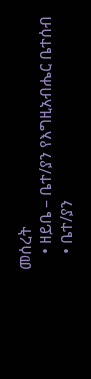መሰረት
    • ዘይቤ – ቤተ/ያን የእግዚአብሔር ቤተሰብ
    • ቤተ/ያን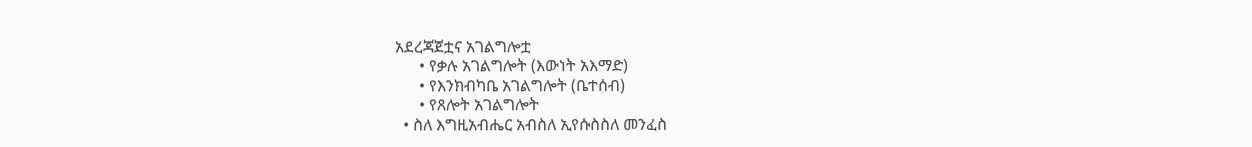አደረጃጀቷና አገልግሎቷ
      • የቃሉ አገልግሎት (እውነት አእማድ)
      • የእንክብካቤ አገልግሎት (ቤተሰብ)
      • የጸሎት አገልግሎት
  • ስለ እግዚአብሔር አብስለ ኢየሱስስለ መንፈስ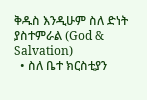ቅዱስ እንዲሁም ስለ ድነት ያስተምራል (God & Salvation)
  • ስለ ቤተ ክርስቲያን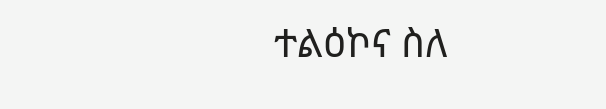ተልዕኮና ስለ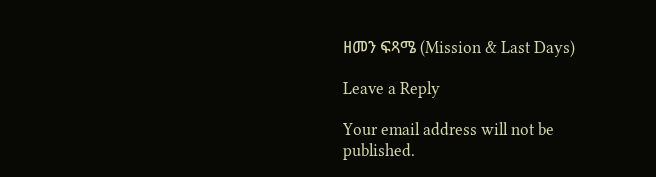ዘመን ፍጻሜ (Mission & Last Days)

Leave a Reply

Your email address will not be published.